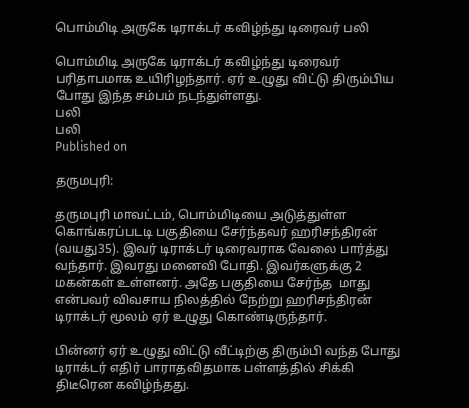பொம்மிடி அருகே டிராக்டர் கவிழ்ந்து டிரைவர் பலி

பொம்மிடி அருகே டிராக்டர் கவிழ்ந்து டிரைவர் பரிதாபமாக உயிரிழந்தார். ஏர் உழுது விட்டு திரும்பிய போது இந்த சம்பம் நடந்துள்ளது.
பலி
பலி
Published on

தருமபுரி:

தருமபுரி மாவட்டம், பொம்மிடியை அடுத்துள்ள கொங்கரப்படடி பகுதியை சேர்ந்தவர் ஹரிசந்திரன் (வயது35). இவர் டிராக்டர் டிரைவராக வேலை பார்த்து வந்தார். இவரது மனைவி போதி. இவர்களுக்கு 2 மகன்கள் உள்ளனர். அதே பகுதியை சேர்ந்த  மாது என்பவர் விவசாய நிலத்தில் நேற்று ஹரிசந்திரன் டிராக்டர் மூலம் ஏர் உழுது கொண்டிருந்தார்.

பின்னர் ஏர் உழுது விட்டு வீட்டிற்கு திரும்பி வந்த போது டிராக்டர் எதிர் பாராதவிதமாக பள்ளத்தில் சிக்கி திடீரென கவிழ்ந்தது.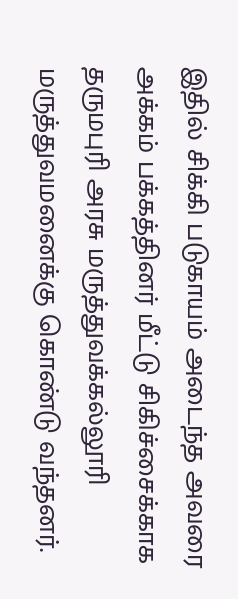இதில் சிக்கி படுகாயம் அடைந்த அவரை அக்கம் பக்கத்தினர் மீட்டு சிகிச்சைக்காக தருமபுரி அரசு மருத்துவக்கல்லூரி மருத்துவமனைக்கு கொண்டு வந்தனர்.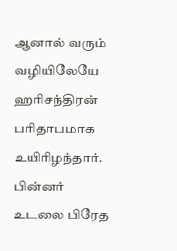ஆனால் வரும் வழியிலேயே ஹரிசந்திரன் பரிதாபமாக உயிரிழந்தார். பின்னர் உடலை பிரேத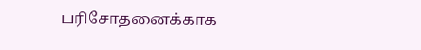பரிசோதனைக்காக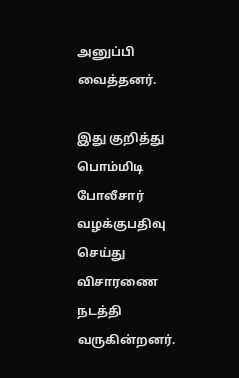அனுப்பி வைத்தனர்.

இது குறித்து பொம்மிடி போலீசார் வழக்குபதிவு செய்து விசாரணை நடத்தி வருகின்றனர்.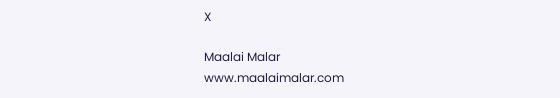X

Maalai Malar
www.maalaimalar.com